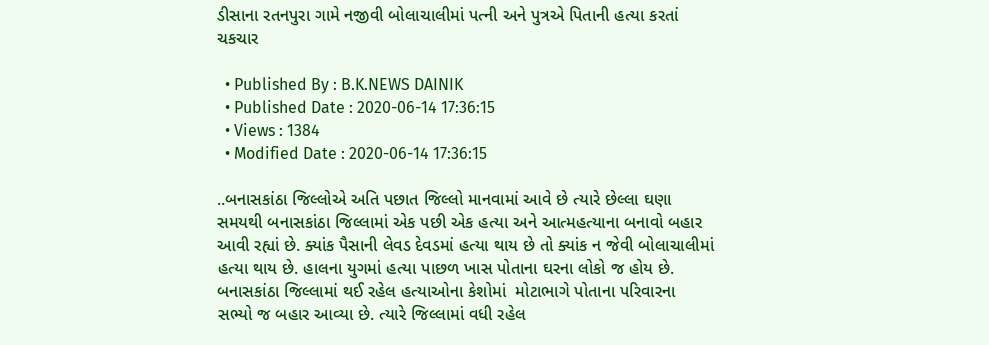ડીસાના રતનપુરા ગામે નજીવી બોલાચાલીમાં પત્ની અને પુત્રએ પિતાની હત્યા કરતાં ચકચાર

  • Published By : B.K.NEWS DAINIK
  • Published Date : 2020-06-14 17:36:15
  • Views : 1384
  • Modified Date : 2020-06-14 17:36:15

..બનાસકાંઠા જિલ્લોએ અતિ પછાત જિલ્લો માનવામાં આવે છે ત્યારે છેલ્લા ઘણા સમયથી બનાસકાંઠા જિલ્લામાં એક પછી એક હત્યા અને આત્મહત્યાના બનાવો બહાર આવી રહ્યાં છે. ક્યાંક પૈસાની લેવડ દેવડમાં હત્યા થાય છે તો ક્યાંક ન જેવી બોલાચાલીમાં હત્યા થાય છે. હાલના યુગમાં હત્યા પાછળ ખાસ પોતાના ઘરના લોકો જ હોય છે. બનાસકાંઠા જિલ્લામાં થઈ રહેલ હત્યાઓના કેશોમાં  મોટાભાગે પોતાના પરિવારના સભ્યો જ બહાર આવ્યા છે. ત્યારે જિલ્લામાં વધી રહેલ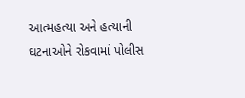આત્મહત્યા અને હત્યાની ઘટનાઓને રોકવામાં પોલીસ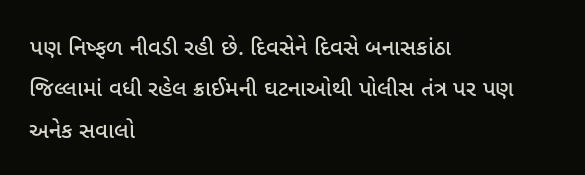પણ નિષ્ફળ નીવડી રહી છે. દિવસેને દિવસે બનાસકાંઠા જિલ્લામાં વધી રહેલ ક્રાઈમની ઘટનાઓથી પોલીસ તંત્ર પર પણ અનેક સવાલો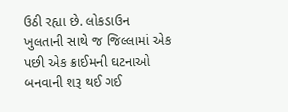ઉઠી રહ્યા છે. લોકડાઉન ખુલતાની સાથે જ જિલ્લામાં એક પછી એક ક્રાઈમની ઘટનાઓ બનવાની શરૂ થઈ ગઈ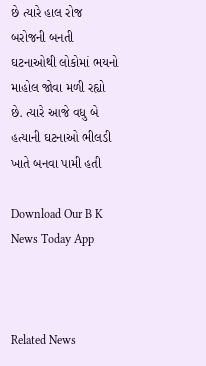છે ત્યારે હાલ રોજ બરોજની બનતી ઘટનાઓથી લોકોમાં ભયનો માહોલ જોવા મળી રહ્યો છે. ત્યારે આજે વધુ બે હત્યાની ઘટનાઓ ભીલડી ખાતે બનવા પામી હતી

Download Our B K News Today App



Related News